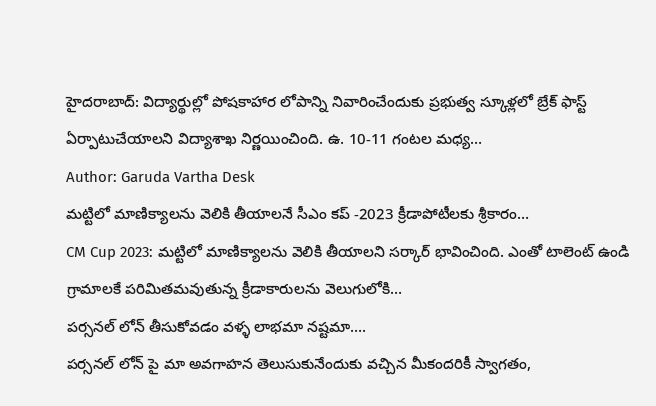హైదరాబాద్: విద్యార్థుల్లో పోషకాహార లోపాన్ని నివారించేందుకు ప్రభుత్వ స్కూళ్లలో బ్రేక్ ఫాస్ట్ ఏర్పాటుచేయాలని విద్యాశాఖ నిర్ణయించింది. ఉ. 10-11 గంటల మధ్య…
Author: Garuda Vartha Desk
మట్టిలో మాణిక్యాలను వెలికి తీయాలనే సీఎం కప్ -2023 క్రీడాపోటీలకు శ్రీకారం…
CM Cup 2023: మట్టిలో మాణిక్యాలను వెలికి తీయాలని సర్కార్ భావించింది. ఎంతో టాలెంట్ ఉండి గ్రామాలకే పరిమితమవుతున్న క్రీడాకారులను వెలుగులోకి…
పర్సనల్ లోన్ తీసుకోవడం వళ్ళ లాభమా నష్టమా….
పర్సనల్ లోన్ పై మా అవగాహన తెలుసుకునేందుకు వచ్చిన మీకందరికీ స్వాగతం,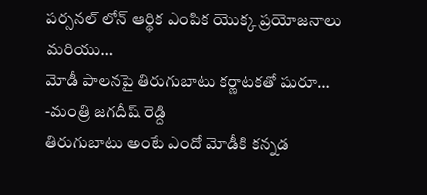పర్సనల్ లోన్ ఆర్థిక ఎంపిక యొక్క ప్రయోజనాలు మరియు…
మోడీ పాలనపై తిరుగుబాటు కర్ణాటకతో షురూ… -మంత్రి జగదీష్ రెడ్ది
తిరుగుబాటు అంటే ఎందో మోడీకి కన్నడ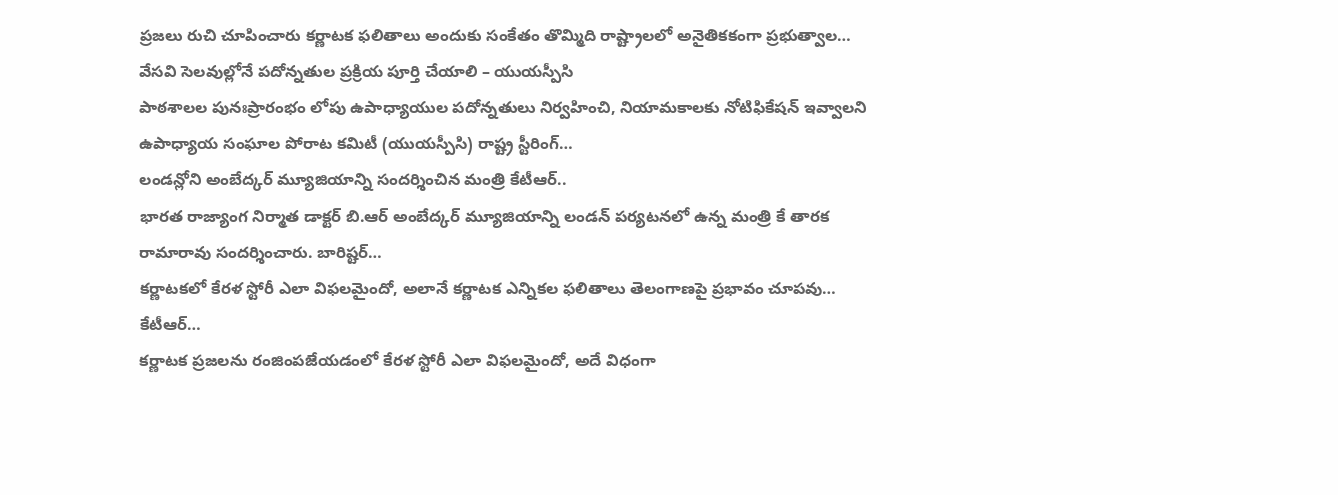ప్రజలు రుచి చూపించారు కర్ణాటక ఫలితాలు అందుకు సంకేతం తొమ్మిది రాష్ట్రాలలో అనైతికకంగా ప్రభుత్వాల…
వేసవి సెలవుల్లోనే పదోన్నతుల ప్రక్రియ పూర్తి చేయాలి – యుయస్పీసి
పాఠశాలల పునఃప్రారంభం లోపు ఉపాధ్యాయుల పదోన్నతులు నిర్వహించి, నియామకాలకు నోటిఫికేషన్ ఇవ్వాలని ఉపాధ్యాయ సంఘాల పోరాట కమిటీ (యుయస్పీసి) రాష్ట్ర స్టీరింగ్…
లండన్లోని అంబేద్కర్ మ్యూజియాన్ని సందర్శించిన మంత్రి కేటీఆర్..
భారత రాజ్యాంగ నిర్మాత డాక్టర్ బి.ఆర్ అంబేద్కర్ మ్యూజియాన్ని లండన్ పర్యటనలో ఉన్న మంత్రి కే తారక రామారావు సందర్శించారు. బారిష్టర్…
కర్ణాటకలో కేరళ స్టోరీ ఎలా విఫలమైందో, అలానే కర్ణాటక ఎన్నికల ఫలితాలు తెలంగాణపై ప్రభావం చూపవు… కేటీఆర్…
కర్ణాటక ప్రజలను రంజింపజేయడంలో కేరళ స్టోరీ ఎలా విఫలమైందో, అదే విధంగా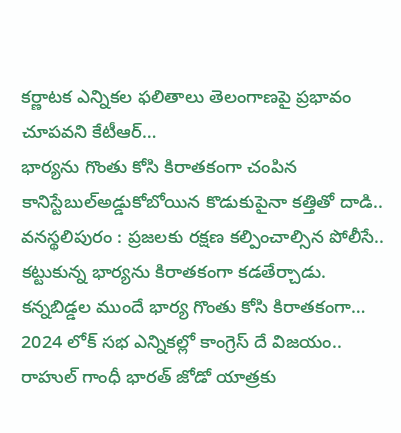కర్ణాటక ఎన్నికల ఫలితాలు తెలంగాణపై ప్రభావం చూపవని కేటీఆర్…
భార్యను గొంతు కోసి కిరాతకంగా చంపిన కానిస్టేబుల్అడ్డుకోబోయిన కొడుకుపైనా కత్తితో దాడి..
వనస్థలిపురం : ప్రజలకు రక్షణ కల్పించాల్సిన పోలీసే.. కట్టుకున్న భార్యను కిరాతకంగా కడతేర్చాడు. కన్నబిడ్డల ముందే భార్య గొంతు కోసి కిరాతకంగా…
2024 లోక్ సభ ఎన్నికల్లో కాంగ్రెస్ దే విజయం.. రాహుల్ గాంధీ భారత్ జోడో యాత్రకు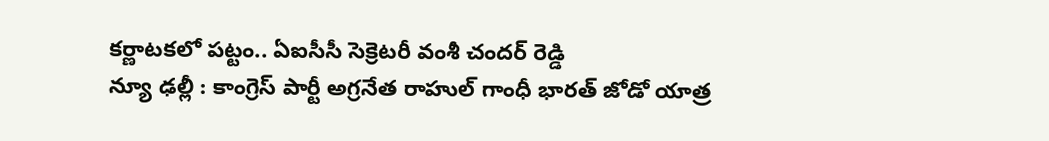కర్ణాటకలో పట్టం.. ఏఐసీసీ సెక్రెటరీ వంశీ చందర్ రెడ్డి
న్యూ ఢల్లీ : కాంగ్రెస్ పార్టీ అగ్రనేత రాహుల్ గాంధీ భారత్ జోడో యాత్ర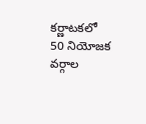కర్ణాటకలో 50 నియోజక వర్గాల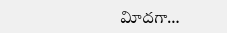విూదగా…